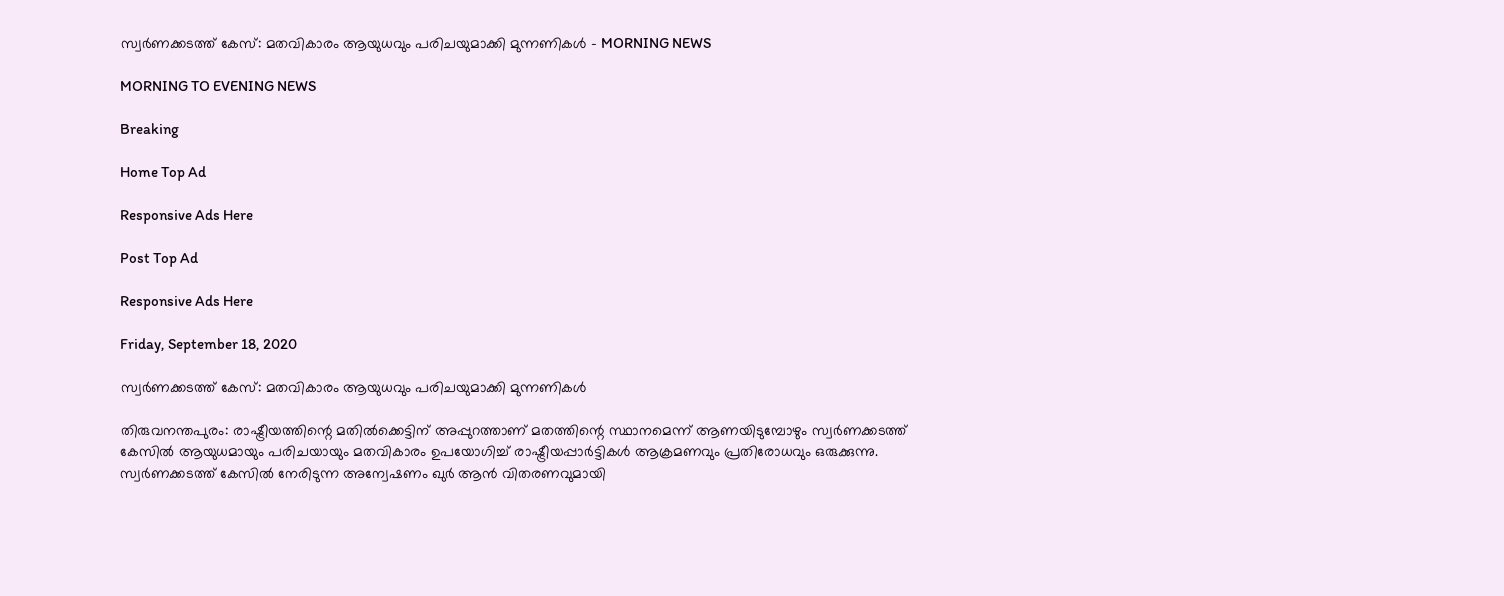സ്വർണക്കടത്ത് കേസ്: മതവികാരം ആയുധവും പരിചയുമാക്കി മുന്നണികൾ - MORNING NEWS

MORNING TO EVENING NEWS

Breaking

Home Top Ad

Responsive Ads Here

Post Top Ad

Responsive Ads Here

Friday, September 18, 2020

സ്വർണക്കടത്ത് കേസ്: മതവികാരം ആയുധവും പരിചയുമാക്കി മുന്നണികൾ

തിരുവനന്തപുരം: രാഷ്ട്രീയത്തിന്റെ മതിൽക്കെട്ടിന് അപ്പുറത്താണ് മതത്തിന്റെ സ്ഥാനമെന്ന് ആണയിടുമ്പോഴും സ്വർണക്കടത്ത് കേസിൽ ആയുധമായും പരിചയായും മതവികാരം ഉപയോഗിച്ച് രാഷ്ട്രീയപ്പാർട്ടികൾ ആക്രമണവും പ്രതിരോധവും ഒരുക്കുന്നു. സ്വർണക്കടത്ത് കേസിൽ നേരിടുന്ന അന്വേഷണം ഖുർ ആൻ വിതരണവുമായി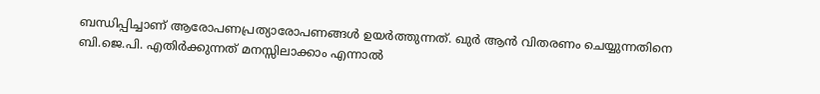ബന്ധിപ്പിച്ചാണ് ആരോപണപ്രത്യാരോപണങ്ങൾ ഉയർത്തുന്നത്. ഖുർ ആൻ വിതരണം ചെയ്യുന്നതിനെ ബി.ജെ.പി. എതിർക്കുന്നത് മനസ്സിലാക്കാം എന്നാൽ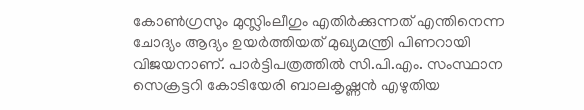കോൺഗ്രസും മുസ്ലിംലീഗും എതിർക്കുന്നത് എന്തിനെന്ന ചോദ്യം ആദ്യം ഉയർത്തിയത് മുഖ്യമന്ത്രി പിണറായി വിജയനാണ്. പാർട്ടിപത്രത്തിൽ സി.പി.എം. സംസ്ഥാന സെക്രട്ടറി കോടിയേരി ബാലകൃഷ്ണൻ എഴുതിയ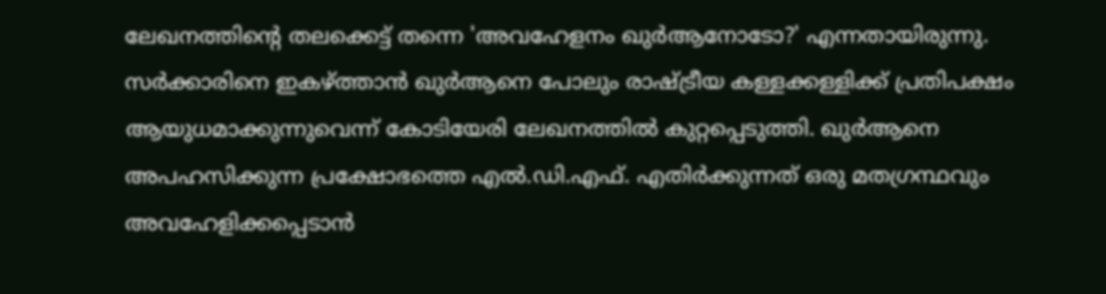ലേഖനത്തിന്റെ തലക്കെട്ട് തന്നെ 'അവഹേളനം ഖുർആനോടോ?' എന്നതായിരുന്നു. സർക്കാരിനെ ഇകഴ്ത്താൻ ഖുർആനെ പോലും രാഷ്ട്രീയ കള്ളക്കള്ളിക്ക് പ്രതിപക്ഷം ആയുധമാക്കുന്നുവെന്ന് കോടിയേരി ലേഖനത്തിൽ കുറ്റപ്പെടുത്തി. ഖുർആനെ അപഹസിക്കുന്ന പ്രക്ഷോഭത്തെ എൽ.ഡി.എഫ്. എതിർക്കുന്നത് ഒരു മതഗ്രന്ഥവും അവഹേളിക്കപ്പെടാൻ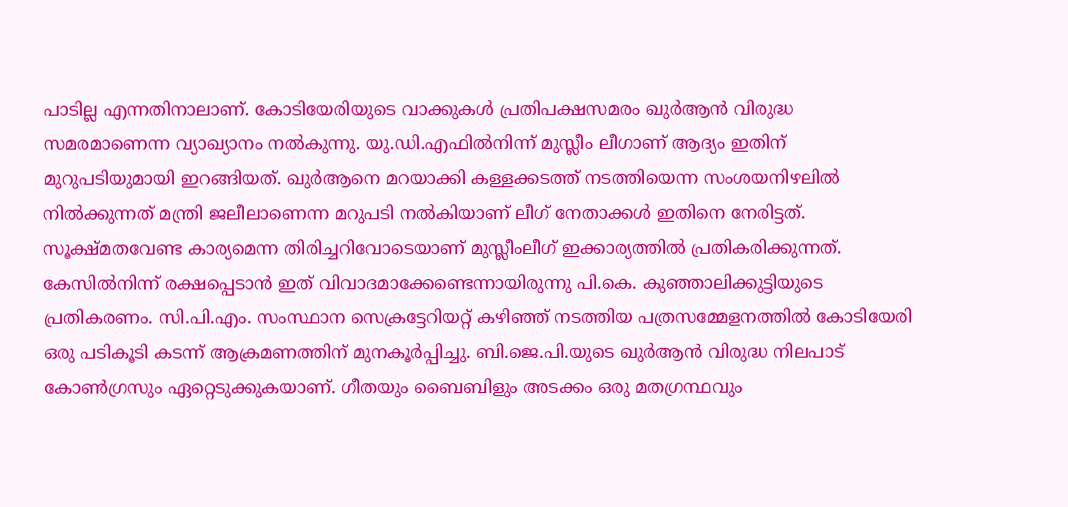പാടില്ല എന്നതിനാലാണ്. കോടിയേരിയുടെ വാക്കുകൾ പ്രതിപക്ഷസമരം ഖുർആൻ വിരുദ്ധ സമരമാണെന്ന വ്യാഖ്യാനം നൽകുന്നു. യു.ഡി.എഫിൽനിന്ന് മുസ്ലീം ലീഗാണ് ആദ്യം ഇതിന് മുറുപടിയുമായി ഇറങ്ങിയത്. ഖുർആനെ മറയാക്കി കള്ളക്കടത്ത് നടത്തിയെന്ന സംശയനിഴലിൽ നിൽക്കുന്നത് മന്ത്രി ജലീലാണെന്ന മറുപടി നൽകിയാണ് ലീഗ് നേതാക്കൾ ഇതിനെ നേരിട്ടത്. സൂക്ഷ്മതവേണ്ട കാര്യമെന്ന തിരിച്ചറിവോടെയാണ് മുസ്ലീംലീഗ് ഇക്കാര്യത്തിൽ പ്രതികരിക്കുന്നത്. കേസിൽനിന്ന് രക്ഷപ്പെടാൻ ഇത് വിവാദമാക്കേണ്ടെന്നായിരുന്നു പി.കെ. കുഞ്ഞാലിക്കുട്ടിയുടെ പ്രതികരണം. സി.പി.എം. സംസ്ഥാന സെക്രട്ടേറിയറ്റ് കഴിഞ്ഞ് നടത്തിയ പത്രസമ്മേളനത്തിൽ കോടിയേരി ഒരു പടികൂടി കടന്ന് ആക്രമണത്തിന് മുനകൂർപ്പിച്ചു. ബി.ജെ.പി.യുടെ ഖുർആൻ വിരുദ്ധ നിലപാട് കോൺഗ്രസും ഏറ്റെടുക്കുകയാണ്. ഗീതയും ബൈബിളും അടക്കം ഒരു മതഗ്രന്ഥവും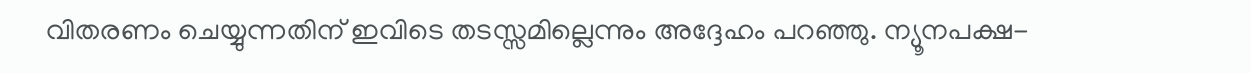വിതരണം ചെയ്യുന്നതിന് ഇവിടെ തടസ്സമില്ലെന്നും അദ്ദേഹം പറഞ്ഞു. ന്യൂനപക്ഷ-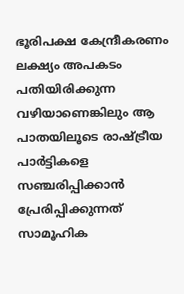ഭൂരിപക്ഷ കേന്ദ്രീകരണം ലക്ഷ്യം അപകടം പതിയിരിക്കുന്ന വഴിയാണെങ്കിലും ആ പാതയിലൂടെ രാഷ്ട്രീയ പാർട്ടികളെ സഞ്ചരിപ്പിക്കാൻ പ്രേരിപ്പിക്കുന്നത് സാമൂഹിക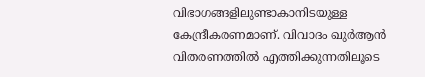വിഭാഗങ്ങളിലുണ്ടാകാനിടയുള്ള കേന്ദ്രീകരണമാണ്. വിവാദം ഖുർആൻ വിതരണത്തിൽ എത്തിക്കുന്നതിലൂടെ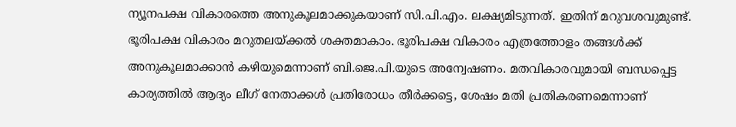ന്യൂനപക്ഷ വികാരത്തെ അനുകൂലമാക്കുകയാണ് സി.പി.എം. ലക്ഷ്യമിടുന്നത്. ഇതിന് മറുവശവുമുണ്ട്. ഭൂരിപക്ഷ വികാരം മറുതലയ്ക്കൽ ശക്തമാകാം. ഭൂരിപക്ഷ വികാരം എത്രത്തോളം തങ്ങൾക്ക് അനുകൂലമാക്കാൻ കഴിയുമെന്നാണ് ബി.ജെ.പി.യുടെ അന്വേഷണം. മതവികാരവുമായി ബന്ധപ്പെട്ട കാര്യത്തിൽ ആദ്യം ലീഗ് നേതാക്കൾ പ്രതിരോധം തീർക്കട്ടെ, ശേഷം മതി പ്രതികരണമെന്നാണ്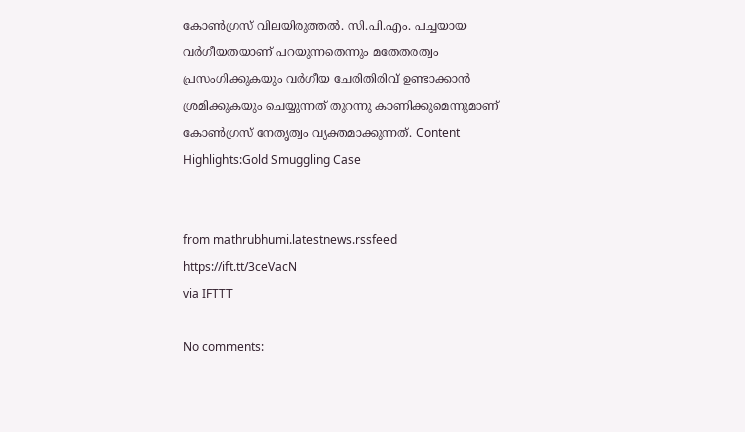കോൺഗ്രസ് വിലയിരുത്തൽ. സി.പി.എം. പച്ചയായ വർഗീയതയാണ് പറയുന്നതെന്നും മതേതരത്വം പ്രസംഗിക്കുകയും വർഗീയ ചേരിതിരിവ് ഉണ്ടാക്കാൻ ശ്രമിക്കുകയും ചെയ്യുന്നത് തുറന്നു കാണിക്കുമെന്നുമാണ് കോൺഗ്രസ് നേതൃത്വം വ്യക്തമാക്കുന്നത്. Content Highlights:Gold Smuggling Case


from mathrubhumi.latestnews.rssfeed https://ift.tt/3ceVacN
via IFTTT

No comments: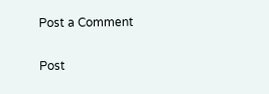Post a Comment

Post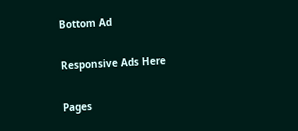Bottom Ad

Responsive Ads Here

Pages